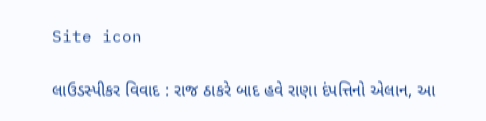Site icon

લાઉડસ્પીકર વિવાદ : રાજ ઠાકરે બાદ હવે રાણા દંપત્તિનો એલાન, આ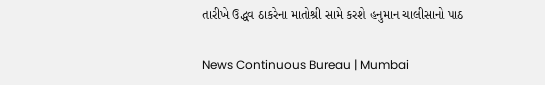તારીખે ઉદ્ધવ ઠાકરેના માતોશ્રી સામે કરશે હનુમાન ચાલીસાનો પાઠ

News Continuous Bureau | Mumbai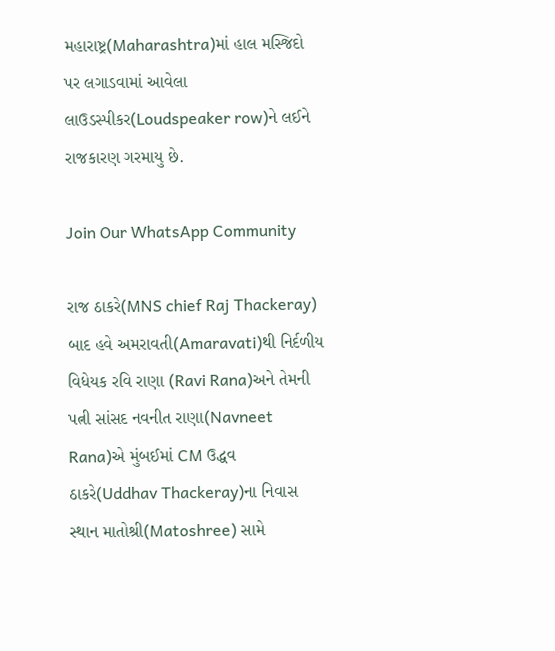મહારાષ્ટ્ર(Maharashtra)માં હાલ મસ્જિદો પર લગાડવામાં આવેલા લાઉડસ્પીકર(Loudspeaker row)ને લઈને રાજકારણ ગરમાયુ છે.

Join Our WhatsApp Community

રાજ ઠાકરે(MNS chief Raj Thackeray) બાદ હવે અમરાવતી(Amaravati)થી નિર્દળીય વિધેયક રવિ રાણા (Ravi Rana)અને તેમની પત્ની સાંસદ નવનીત રાણા(Navneet Rana)એ મુંબઈમાં CM ઉદ્ધવ ઠાકરે(Uddhav Thackeray)ના નિવાસ સ્થાન માતોશ્રી(Matoshree) સામે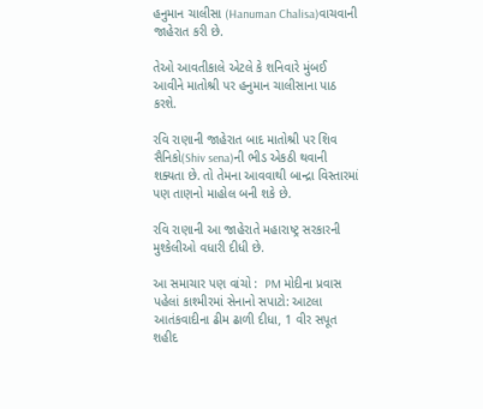હનુમાન ચાલીસા (Hanuman Chalisa)વાચવાની જાહેરાત કરી છે.

તેઓ આવતીકાલે એટલે કે શનિવારે મુંબઈ આવીને માતોશ્રી પર હનુમાન ચાલીસાના પાઠ કરશે.

રવિ રાણાની જાહેરાત બાદ માતોશ્રી પર શિવ સૈનિકો(Shiv sena)ની ભીડ એકઠી થવાની શક્યતા છે. તો તેમના આવવાથી બાન્દ્રા વિસ્તારમાં પણ તાણનો માહોલ બની શકે છે.

રવિ રાણાની આ જાહેરાતે મહારાષ્ટ્ર સરકારની મુશ્કેલીઓ વધારી દીધી છે.

આ સમાચાર પણ વાંચો :  PM મોદીના પ્રવાસ પહેલાં કાશ્મીરમાં સેનાનો સપાટો: આટલા આતંકવાદીના ઢીમ ઢાળી દીધા, 1 વીર સપૂત શહીદ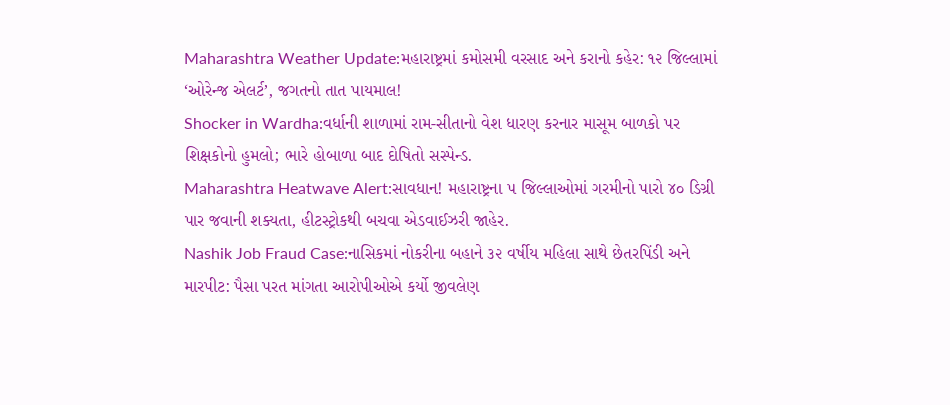Maharashtra Weather Update:મહારાષ્ટ્રમાં કમોસમી વરસાદ અને કરાનો કહેર: ૧૨ જિલ્લામાં ‘ઓરેન્જ એલર્ટ’, જગતનો તાત પાયમાલ!
Shocker in Wardha:વર્ધાની શાળામાં રામ-સીતાનો વેશ ધારણ કરનાર માસૂમ બાળકો પર શિક્ષકોનો હુમલો; ભારે હોબાળા બાદ દોષિતો સસ્પેન્ડ.
Maharashtra Heatwave Alert:સાવધાન! મહારાષ્ટ્રના ૫ જિલ્લાઓમાં ગરમીનો પારો ૪૦ ડિગ્રી પાર જવાની શક્યતા, હીટસ્ટ્રોકથી બચવા એડવાઈઝરી જાહેર.
Nashik Job Fraud Case:નાસિકમાં નોકરીના બહાને ૩૨ વર્ષીય મહિલા સાથે છેતરપિંડી અને મારપીટ: પૈસા પરત માંગતા આરોપીઓએ કર્યો જીવલેણ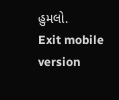હુમલો.
Exit mobile version